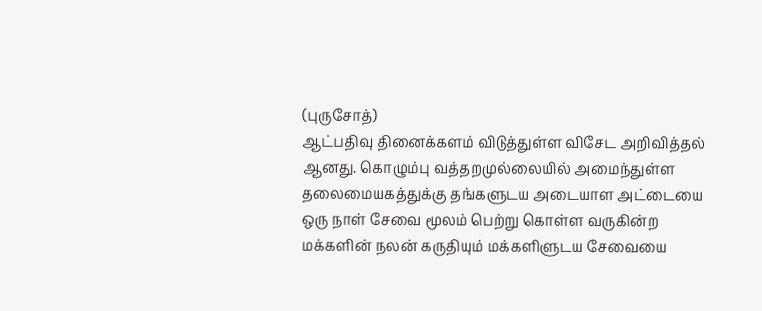(புருசோத்)
ஆட்பதிவு தினைக்களம் விடுத்துள்ள விசேட அறிவித்தல் ஆனது. கொழும்பு வத்தறமுல்லையில் அமைந்துள்ள தலைமையகத்துக்கு தங்களுடய அடையாள அட்டையை ஒரு நாள் சேவை மூலம் பெற்று கொள்ள வருகின்ற மக்களின் நலன் கருதியும் மக்களிளுடய சேவையை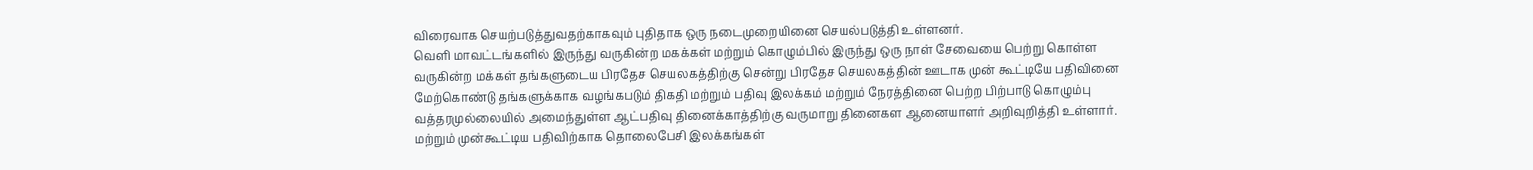விரைவாக செயற்படுத்துவதற்காகவும் புதிதாக ஒரு நடைமுறையினை செயல்படுத்தி உள்ளனர்.
வெளி மாவட்டங்களில் இருந்து வருகின்ற மகக்கள் மற்றும் கொழும்பில் இருந்து ஒரு நாள் சேவையை பெற்று கொள்ள வருகின்ற மக்கள் தங்களுடைய பிரதேச செயலகத்திற்கு சென்று பிரதேச செயலகத்தின் ஊடாக முன் கூட்டியே பதிவினை மேற்கொண்டு தங்களுக்காக வழங்கபடும் திகதி மற்றும் பதிவு இலக்கம் மற்றும் நேரத்தினை பெற்ற பிற்பாடு கொழும்பு வத்தரமுல்லையில் அமைந்துள்ள ஆட்பதிவு தினைக்காத்திற்கு வருமாறு தினைகள ஆனையாளர் அறிவுறித்தி உள்ளார்.
மற்றும் முன்கூட்டிய பதிவிற்காக தொலைபேசி இலக்கங்கள்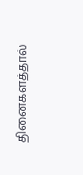தினைகளத்தால்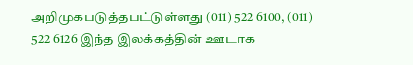அறிமுகபடுத்தபட்டுள்ளது (011) 522 6100, (011) 522 6126 இந்த இலக்கத்தின் ஊடாக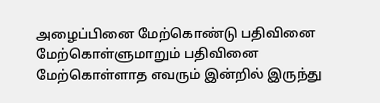அழைப்பினை மேற்கொண்டு பதிவினை மேற்கொள்ளுமாறும் பதிவினை மேற்கொள்ளாத எவரும் இன்றில் இருந்து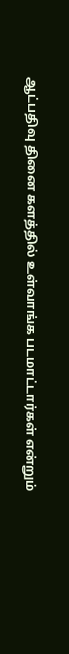ஆட்பதிவு தினை களத்தில் உள்வாங்க படமாட்டார்கள் என்றும்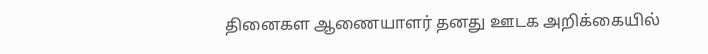தினைகள ஆணையாளர் தனது ஊடக அறிக்கையில்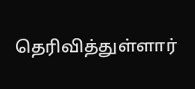தெரிவித்துள்ளார்